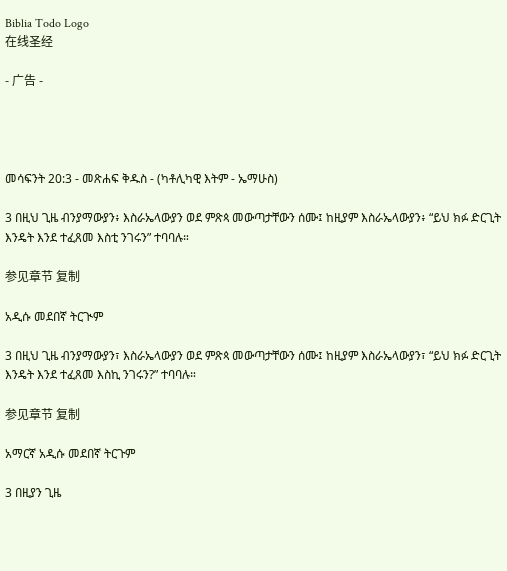Biblia Todo Logo
在线圣经

- 广告 -




መሳፍንት 20:3 - መጽሐፍ ቅዱስ - (ካቶሊካዊ እትም - ኤማሁስ)

3 በዚህ ጊዜ ብንያማውያን፥ እስራኤላውያን ወደ ምጽጳ መውጣታቸውን ሰሙ፤ ከዚያም እስራኤላውያን፥ “ይህ ክፉ ድርጊት እንዴት እንደ ተፈጸመ እስቲ ንገሩን” ተባባሉ።

参见章节 复制

አዲሱ መደበኛ ትርጒም

3 በዚህ ጊዜ ብንያማውያን፣ እስራኤላውያን ወደ ምጽጳ መውጣታቸውን ሰሙ፤ ከዚያም እስራኤላውያን፣ “ይህ ክፉ ድርጊት እንዴት እንደ ተፈጸመ እስኪ ንገሩን?” ተባባሉ።

参见章节 复制

አማርኛ አዲሱ መደበኛ ትርጉም

3 በዚያን ጊዜ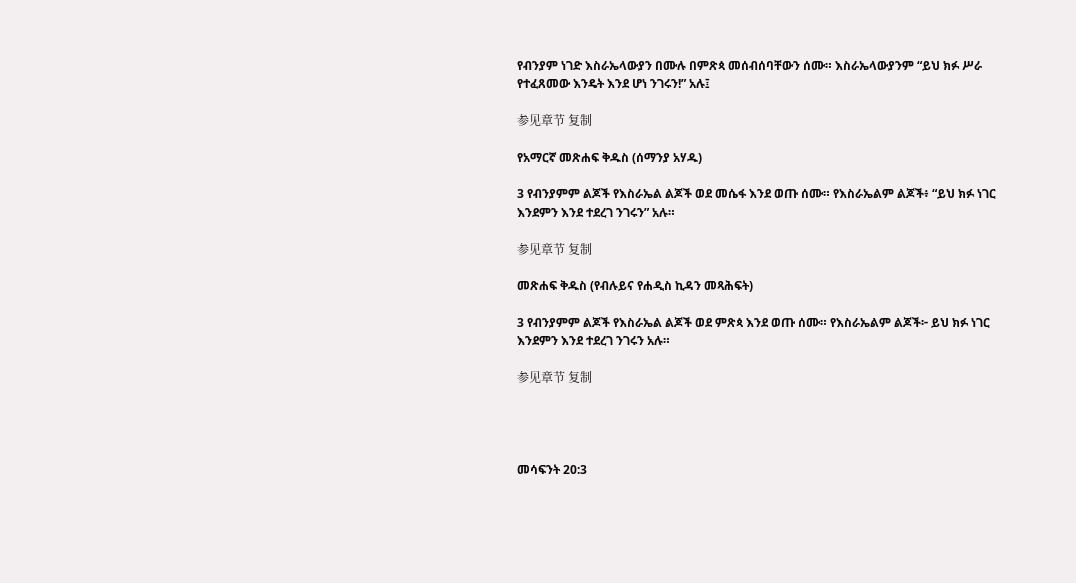የብንያም ነገድ እስራኤላውያን በሙሉ በምጽጳ መሰብሰባቸውን ሰሙ። እስራኤላውያንም “ይህ ክፉ ሥራ የተፈጸመው እንዴት እንደ ሆነ ንገሩን!” አሉ፤

参见章节 复制

የአማርኛ መጽሐፍ ቅዱስ (ሰማንያ አሃዱ)

3 የብንያምም ልጆች የእስራኤል ልጆች ወደ መሴፋ እንደ ወጡ ሰሙ። የእስራኤልም ልጆች፥ “ይህ ክፉ ነገር እንደምን እንደ ተደረገ ንገሩን” አሉ።

参见章节 复制

መጽሐፍ ቅዱስ (የብሉይና የሐዲስ ኪዳን መጻሕፍት)

3 የብንያምም ልጆች የእስራኤል ልጆች ወደ ምጽጳ እንደ ወጡ ሰሙ። የእስራኤልም ልጆች፦ ይህ ክፉ ነገር እንደምን እንደ ተደረገ ንገሩን አሉ።

参见章节 复制




መሳፍንት 20:3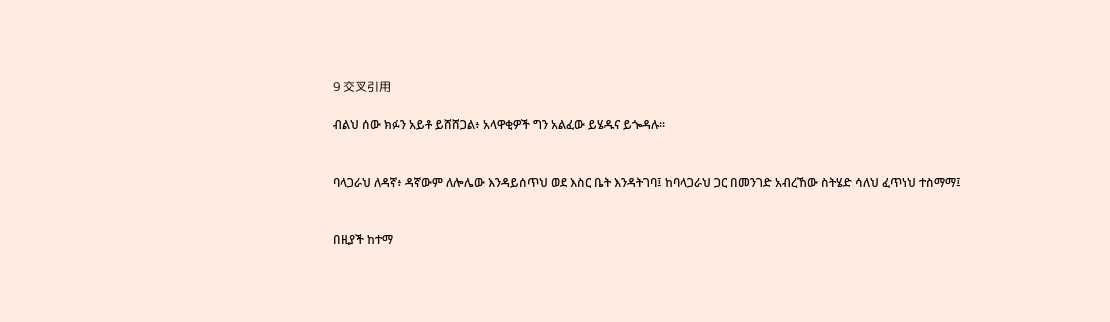9 交叉引用

ብልህ ሰው ክፉን አይቶ ይሸሸጋል፥ አላዋቂዎች ግን አልፈው ይሄዱና ይጐዳሉ።


ባላጋራህ ለዳኛ፥ ዳኛውም ለሎሌው እንዳይሰጥህ ወደ እስር ቤት እንዳትገባ፤ ከባላጋራህ ጋር በመንገድ አብረኸው ስትሄድ ሳለህ ፈጥነህ ተስማማ፤


በዚያች ከተማ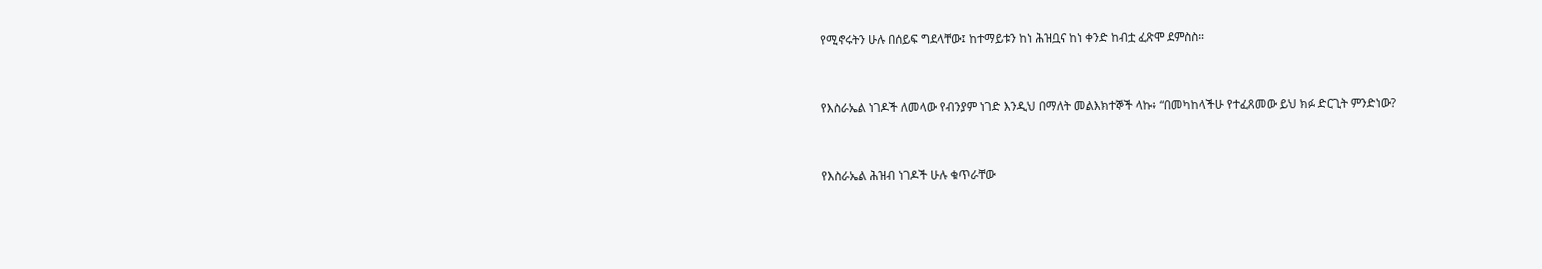የሚኖሩትን ሁሉ በሰይፍ ግደላቸው፤ ከተማይቱን ከነ ሕዝቧና ከነ ቀንድ ከብቷ ፈጽሞ ደምስስ።


የእስራኤል ነገዶች ለመላው የብንያም ነገድ እንዲህ በማለት መልእክተኞች ላኩ፥ “በመካከላችሁ የተፈጸመው ይህ ክፉ ድርጊት ምንድነው?


የእስራኤል ሕዝብ ነገዶች ሁሉ ቁጥራቸው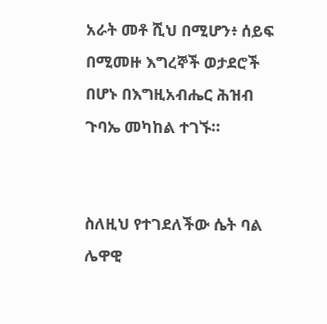አራት መቶ ሺህ በሚሆን፥ ሰይፍ በሚመዙ እግረኞች ወታደሮች በሆኑ በእግዚአብሔር ሕዝብ ጉባኤ መካከል ተገኙ።


ስለዚህ የተገደለችው ሴት ባል ሌዋዊ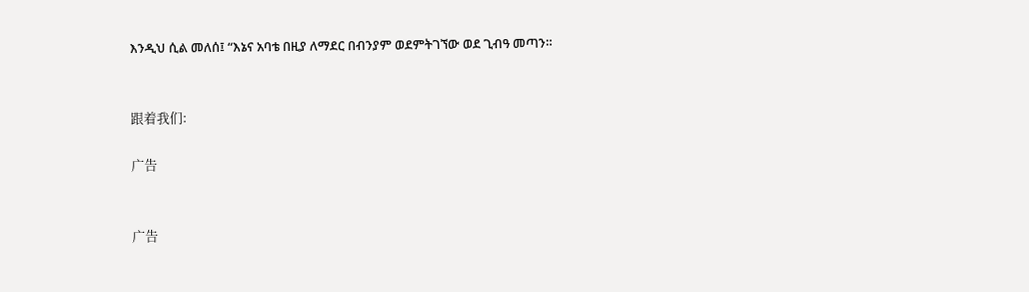እንዲህ ሲል መለሰ፤ “እኔና አባቴ በዚያ ለማደር በብንያም ወደምትገኘው ወደ ጊብዓ መጣን።


跟着我们:

广告


广告